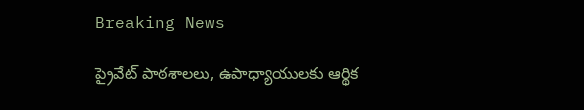Breaking News

ప్రైవేట్ పాఠశాలలు, ఉపాధ్యాయులకు ఆర్థిక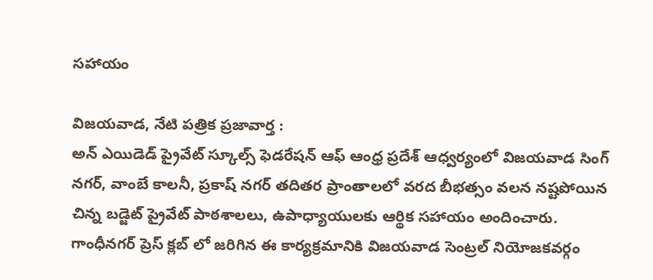సహాయం

విజయవాడ, నేటి పత్రిక ప్రజావార్త :
అన్ ఎయిడెడ్ ప్రైవేట్ స్కూల్స్ ఫెడరేషన్ ఆఫ్ ఆంధ్ర ప్రదేశ్ ఆధ్వర్యంలో విజయవాడ సింగ్ నగర్, వాంబే కాలనీ, ప్రకాష్ నగర్ తదితర ప్రాంతాలలో వరద బీభత్సం వలన నష్టపోయిన చిన్న బడ్జెట్ ప్రైవేట్ పాఠశాలలు, ఉపాధ్యాయులకు ఆర్థిక సహాయం అందించారు.
గాంధీనగర్ ప్రెస్ క్లబ్ లో జరిగిన ఈ కార్యక్రమానికి విజయవాడ సెంట్రల్ నియోజకవర్గం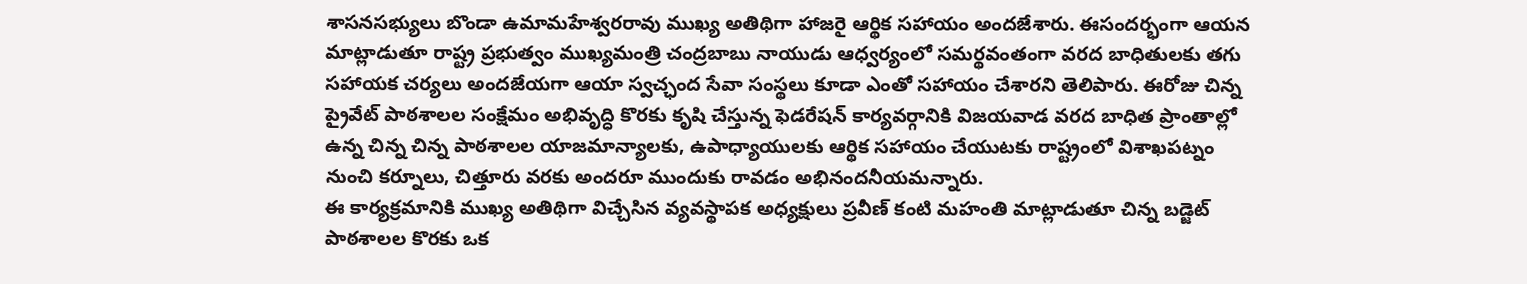శాసనసభ్యులు బొండా ఉమామహేశ్వరరావు ముఖ్య అతిథిగా హాజరై ఆర్థిక సహాయం అందజేశారు. ఈసందర్భంగా ఆయన మాట్లాడుతూ రాష్ట్ర ప్రభుత్వం ముఖ్యమంత్రి చంద్రబాబు నాయుడు ఆధ్వర్యంలో సమర్థవంతంగా వరద బాధితులకు తగు సహాయక చర్యలు అందజేయగా ఆయా స్వచ్ఛంద సేవా సంస్థలు కూడా ఎంతో సహాయం చేశారని తెలిపారు. ఈరోజు చిన్న ప్రైవేట్ పాఠశాలల సంక్షేమం అభివృద్ధి కొరకు కృషి చేస్తున్న ఫెడరేషన్ కార్యవర్గానికి విజయవాడ వరద బాధిత ప్రాంతాల్లో ఉన్న చిన్న చిన్న పాఠశాలల యాజమాన్యాలకు, ఉపాధ్యాయులకు ఆర్థిక సహాయం చేయుటకు రాష్ట్రంలో విశాఖపట్నం నుంచి కర్నూలు, చిత్తూరు వరకు అందరూ ముందుకు రావడం అభినందనీయమన్నారు.
ఈ కార్యక్రమానికి ముఖ్య అతిథిగా విచ్చేసిన వ్యవస్థాపక అధ్యక్షులు ప్రవీణ్ కంటి మహంతి మాట్లాడుతూ చిన్న బడ్జెట్ పాఠశాలల కొరకు ఒక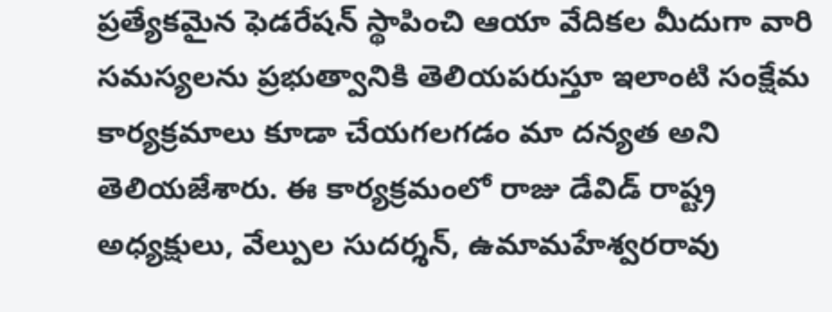ప్రత్యేకమైన ఫెడరేషన్ స్థాపించి ఆయా వేదికల మీదుగా వారి సమస్యలను ప్రభుత్వానికి తెలియపరుస్తూ ఇలాంటి సంక్షేమ కార్యక్రమాలు కూడా చేయగలగడం మా దన్యత అని తెలియజేశారు. ఈ కార్యక్రమంలో రాజు డేవిడ్ రాష్ట్ర అధ్యక్షులు, వేల్పుల సుదర్శన్, ఉమామహేశ్వరరావు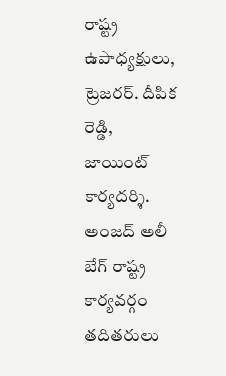రాష్ట్ర ఉపాధ్యక్షులు, ట్రెజరర్. దీపిక రెడ్డి, జాయింట్ కార్యదర్శి. అంజద్ అలీ బేగ్ రాష్ట్ర కార్యవర్గం తదితరులు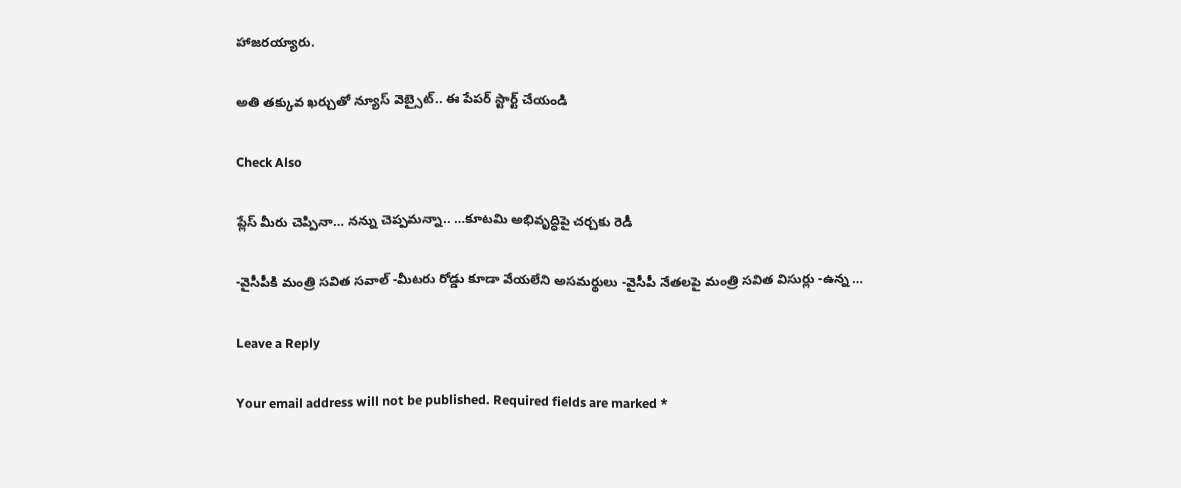హాజరయ్యారు.

అతి తక్కువ ఖర్చుతో న్యూస్ వెబ్సైట్.. ఈ పేపర్ స్టార్ట్ చేయండి

Check Also

ప్లేస్ మీరు చెప్పినా… నన్ను చెప్పమన్నా.. …కూటమి అభివృద్ధిపై చర్చకు రెడీ

-వైసీపీకి మంత్రి సవిత సవాల్ -మీటరు రోడ్డు కూడా వేయలేని అసమర్థులు -వైసీపీ నేతలపై మంత్రి సవిత విసుర్లు -ఉన్న …

Leave a Reply

Your email address will not be published. Required fields are marked *